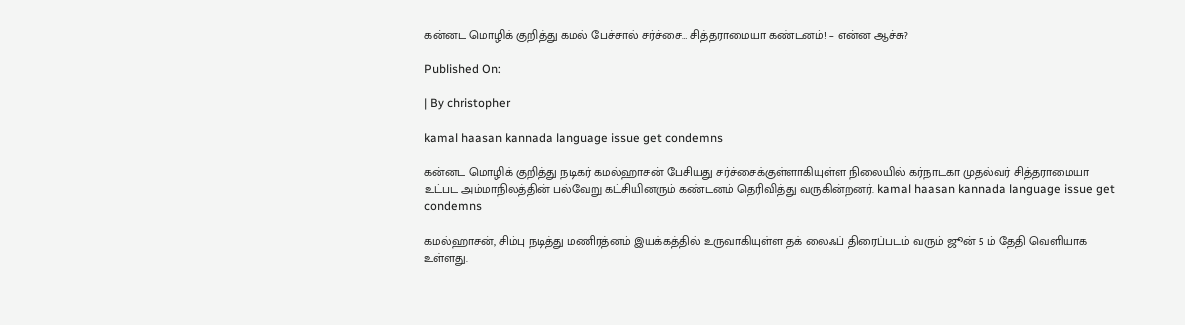கன்னட மொழிக் குறித்து கமல் பேச்சால் சர்ச்சை… சித்தராமையா கண்டனம்! – என்ன ஆச்சு?

Published On:

| By christopher

kamal haasan kannada language issue get condemns

கன்னட மொழிக் குறித்து நடிகர் கமல்ஹாசன் பேசியது சர்ச்சைக்குள்ளாகியுள்ள நிலையில் கர்நாடகா முதல்வர் சித்தராமையா உட்பட அம்மாநிலத்தின் பல்வேறு கட்சியினரும் கண்டனம் தெரிவித்து வருகின்றனர். kamal haasan kannada language issue get condemns

கமல்ஹாசன், சிம்பு நடித்து மணிரத்னம் இயக்கத்தில் உருவாகியுள்ள தக் லைஃப் திரைப்படம் வரும் ஜூன் 5 ம் தேதி வெளியாக உள்ளது.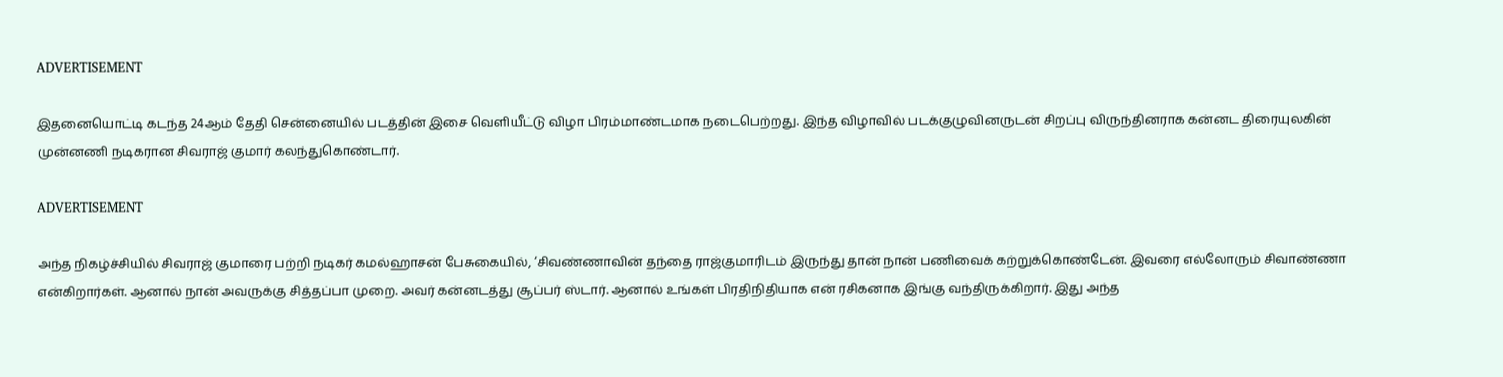ADVERTISEMENT

இதனையொட்டி கடந்த 24ஆம் தேதி சென்னையில் படத்தின் இசை வெளியீட்டு விழா பிரம்மாண்டமாக நடைபெற்றது. இந்த விழாவில் படக்குழுவினருடன் சிறப்பு விருந்தினராக கன்னட திரையுலகின் முன்னணி நடிகரான சிவராஜ் குமார் கலந்துகொண்டார்.

ADVERTISEMENT

அந்த நிகழ்ச்சியில் சிவராஜ் குமாரை பற்றி நடிகர் கமல்ஹாசன் பேசுகையில், ‘சிவண்ணாவின் தந்தை ராஜ்குமாரிடம் இருந்து தான் நான் பணிவைக் கற்றுக்கொண்டேன். இவரை எல்லோரும் சிவாண்ணா என்கிறார்கள். ஆனால் நான் அவருக்கு சித்தப்பா முறை. அவர் கன்னடத்து சூப்பர் ஸ்டார். ஆனால் உங்கள் பிரதிநிதியாக என் ரசிகனாக இங்கு வந்திருக்கிறார். இது அந்த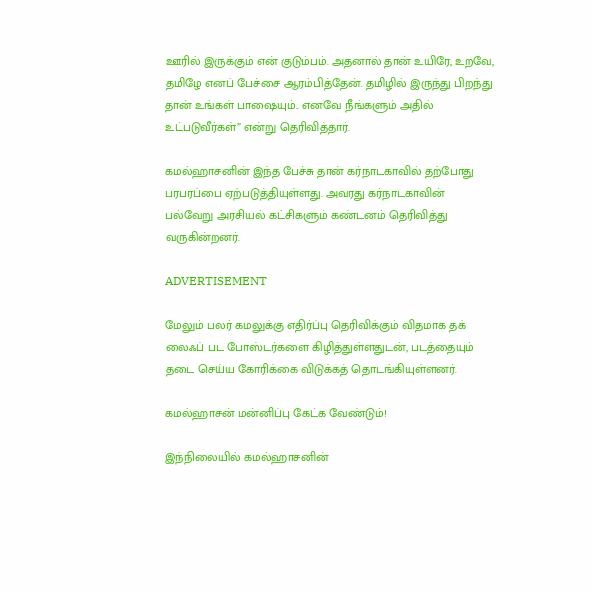ஊரில் இருக்கும் என் குடும்பம். அதனால் தான் உயிரே, உறவே, தமிழே எனப் பேச்சை ஆரம்பித்தேன். தமிழில் இருந்து பிறந்து தான் உங்கள் பாஷையும்.. எனவே நீங்களும் அதில் உட்படுவீர்கள்” என்று தெரிவித்தார்.

கமல்ஹாசனின் இந்த பேச்சு தான் கர்நாடகாவில் தற்போது பரபரப்பை ஏற்படுத்தியுள்ளது. அவரது கர்நாடகாவின் பல்வேறு அரசியல் கட்சிகளும் கண்டனம் தெரிவித்து வருகின்றனர்.

ADVERTISEMENT

மேலும் பலர் கமலுக்கு எதிர்ப்பு தெரிவிக்கும் விதமாக தக் லைஃப் பட போஸ்டர்களை கிழித்துள்ளதுடன், படத்தையும் தடை செய்ய கோரிக்கை விடுக்கத் தொடங்கியுள்ளனர்.

கமல்ஹாசன் மன்னிப்பு கேட்க வேண்டும்!

இந்நிலையில் கமல்ஹாசனின்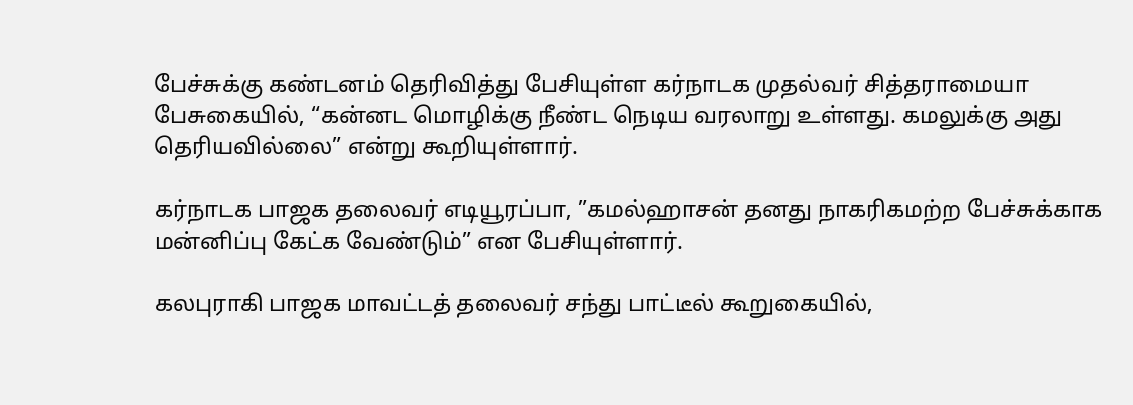பேச்சுக்கு கண்டனம் தெரிவித்து பேசியுள்ள கர்நாடக முதல்வர் சித்தராமையா பேசுகையில், “கன்னட மொழிக்கு நீண்ட நெடிய வரலாறு உள்ளது. கமலுக்கு அது தெரியவில்லை” என்று கூறியுள்ளார்.

கர்நாடக பாஜக தலைவர் எடியூரப்பா, ”கமல்ஹாசன் தனது நாகரிகமற்ற பேச்சுக்காக மன்னிப்பு கேட்க வேண்டும்” என பேசியுள்ளார்.

கலபுராகி பாஜக மாவட்டத் தலைவர் சந்து பாட்டீல் கூறுகையில்,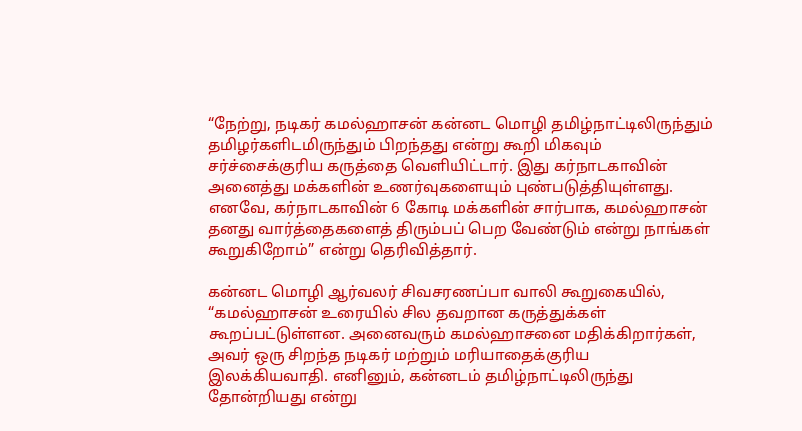“நேற்று, நடிகர் கமல்ஹாசன் கன்னட மொழி தமிழ்நாட்டிலிருந்தும் தமிழர்களிடமிருந்தும் பிறந்தது என்று கூறி மிகவும் சர்ச்சைக்குரிய கருத்தை வெளியிட்டார். இது கர்நாடகாவின் அனைத்து மக்களின் உணர்வுகளையும் புண்படுத்தியுள்ளது. எனவே, கர்நாடகாவின் 6 கோடி மக்களின் சார்பாக, கமல்ஹாசன் தனது வார்த்தைகளைத் திரும்பப் பெற வேண்டும் என்று நாங்கள் கூறுகிறோம்” என்று தெரிவித்தார்.

கன்னட மொழி ஆர்வலர் சிவசரணப்பா வாலி கூறுகையில், “கமல்ஹாசன் உரையில் சில தவறான கருத்துக்கள் கூறப்பட்டுள்ளன. அனைவரும் கமல்ஹாசனை மதிக்கிறார்கள், அவர் ஒரு சிறந்த நடிகர் மற்றும் மரியாதைக்குரிய இலக்கியவாதி. எனினும், கன்னடம் தமிழ்நாட்டிலிருந்து தோன்றியது என்று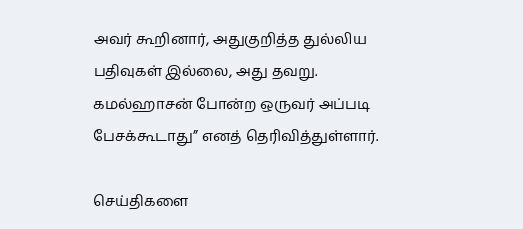அவர் கூறினார், அதுகுறித்த துல்லிய பதிவுகள் இல்லை, அது தவறு. கமல்ஹாசன் போன்ற ஒருவர் அப்படி பேசக்கூடாது” எனத் தெரிவித்துள்ளார்.

செய்திகளை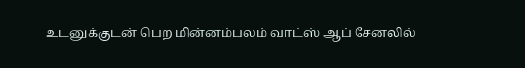உடனுக்குடன் பெற மின்னம்பலம் வாட்ஸ் ஆப் சேனலில்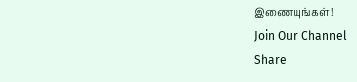இணையுங்கள்!
Join Our Channel
Share